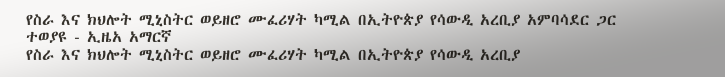የስራ እና ክህሎት ሚኒስትር ወይዘሮ ሙፈሪሃት ካሚል በኢትዮጵያ የሳውዲ አረቢያ አምባሳደር ጋር ተወያዩ - ኢዜአ አማርኛ
የስራ እና ክህሎት ሚኒስትር ወይዘሮ ሙፈሪሃት ካሚል በኢትዮጵያ የሳውዲ አረቢያ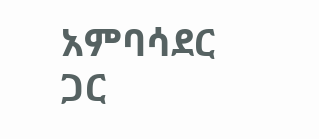አምባሳደር ጋር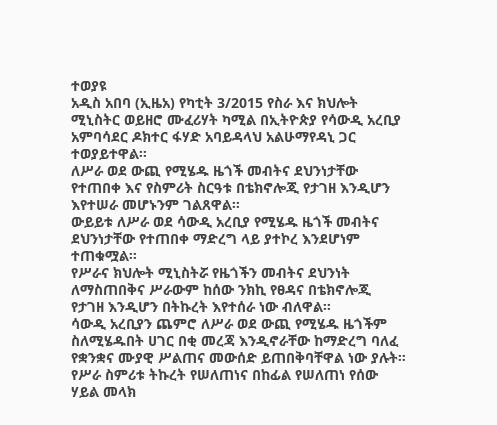ተወያዩ
አዲስ አበባ (ኢዜአ) የካቲት 3/2015 የስራ እና ክህሎት ሚኒስትር ወይዘሮ ሙፈሪሃት ካሚል በኢትዮጵያ የሳውዲ አረቢያ አምባሳደር ዶክተር ፋሃድ አባይዳላህ አልሁማየዳኒ ጋር ተወያይተዋል፡፡
ለሥራ ወደ ውጪ የሚሄዱ ዜጎች መብትና ደህንነታቸው የተጠበቀ እና የስምሪት ስርዓቱ በቴክኖሎጂ የታገዘ እንዲሆን እየተሠራ መሆኑንም ገልጸዋል፡፡
ውይይቱ ለሥራ ወደ ሳውዲ አረቢያ የሚሄዱ ዜጎች መብትና ደህንነታቸው የተጠበቀ ማድረግ ላይ ያተኮረ እንደሆነም ተጠቁሟል፡፡
የሥራና ክህሎት ሚኒስትሯ የዜጎችን መብትና ደህንነት ለማስጠበቅና ሥራውም ከሰው ንክኪ የፀዳና በቴክኖሎጂ የታገዘ እንዲሆን በትኩረት እየተሰራ ነው ብለዋል፡፡
ሳውዲ አረቢያን ጨምሮ ለሥራ ወደ ውጪ የሚሄዱ ዜጎችም ስለሚሄዱበት ሀገር በቂ መረጃ እንዲኖራቸው ከማድረግ ባለፈ የቋንቋና ሙያዊ ሥልጠና መውሰድ ይጠበቅባቸዋል ነው ያሉት።
የሥራ ስምሪቱ ትኩረት የሠለጠነና በከፊል የሠለጠነ የሰው ሃይል መላክ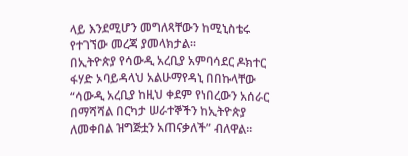ላይ እንደሚሆን መግለጻቸውን ከሚኒስቴሩ የተገኘው መረጃ ያመላክታል፡፡
በኢትዮጵያ የሳውዲ አረቢያ አምባሳደር ዶክተር ፋሃድ ኦባይዳላህ አልሁማየዳኒ በበኩላቸው “ሳውዲ አረቢያ ከዚህ ቀደም የነበረውን አሰራር በማሻሻል በርካታ ሠራተኞችን ከኢትዮጵያ ለመቀበል ዝግጅቷን አጠናቃለች” ብለዋል፡፡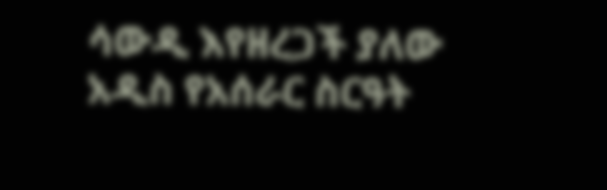ሳውዲ እየዘረጋች ያለው አዲስ የአሰራር ስርዓት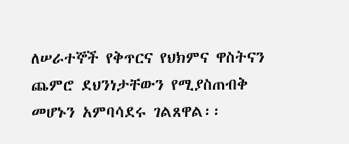ለሠራተኞች የቅጥርና የህክምና ዋስትናን ጨምሮ ደህንነታቸውን የሚያስጠብቅ መሆኑን አምባሳደሩ ገልጸዋል፡፡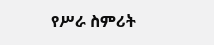የሥራ ስምሪት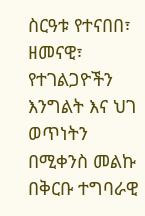ስርዓቱ የተናበበ፣ ዘመናዊ፣ የተገልጋዮችን እንግልት እና ህገ ወጥነትን በሚቀንስ መልኩ በቅርቡ ተግባራዊ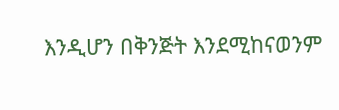እንዲሆን በቅንጅት እንደሚከናወንም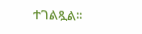ተገልጿል፡፡